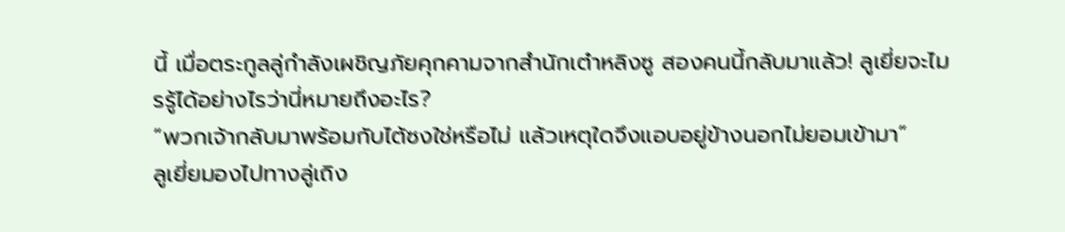นี้ เมื่อตระกูลลู่กำลังเผชิญภัยคุกคามจากสำนักเต๋าหลิงซู สองคนนี้กลับมาแล้ว! ลูเยี่ยจะไมรรู้ได้อย่างไรว่านี่หมายถึงอะไร?
“พวกเจ้ากลับมาพร้อมกับไต้ซงใช่หรือไม่ แล้วเหตุใดจึงแอบอยู่ข้างนอกไม่ยอมเข้ามา”
ลูเยี่ยมองไปทางลู่เถิง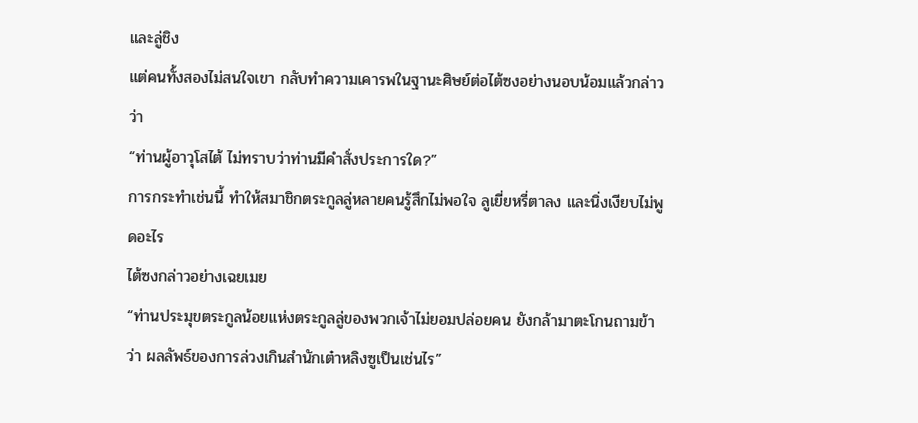และลู่ชิง
แต่คนทั้งสองไม่สนใจเขา กลับทำความเคารพในฐานะศิษย์ต่อไต้ซงอย่างนอบน้อมแล้วกล่าวว่า
“ท่านผู้อาวุโสไต้ ไม่ทราบว่าท่านมีคำสั่งประการใด?”
การกระทำเช่นนี้ ทำให้สมาชิกตระกูลลู่หลายคนรู้สึกไม่พอใจ ลูเยี่ยหรี่ตาลง และนิ่งเงียบไม่พูดอะไร
ไต้ซงกล่าวอย่างเฉยเมย
“ท่านประมุขตระกูลน้อยแห่งตระกูลลู่ของพวกเจ้าไม่ยอมปล่อยคน ยังกล้ามาตะโกนถามข้าว่า ผลลัพธ์ของการล่วงเกินสำนักเต๋าหลิงซูเป็นเช่นไร”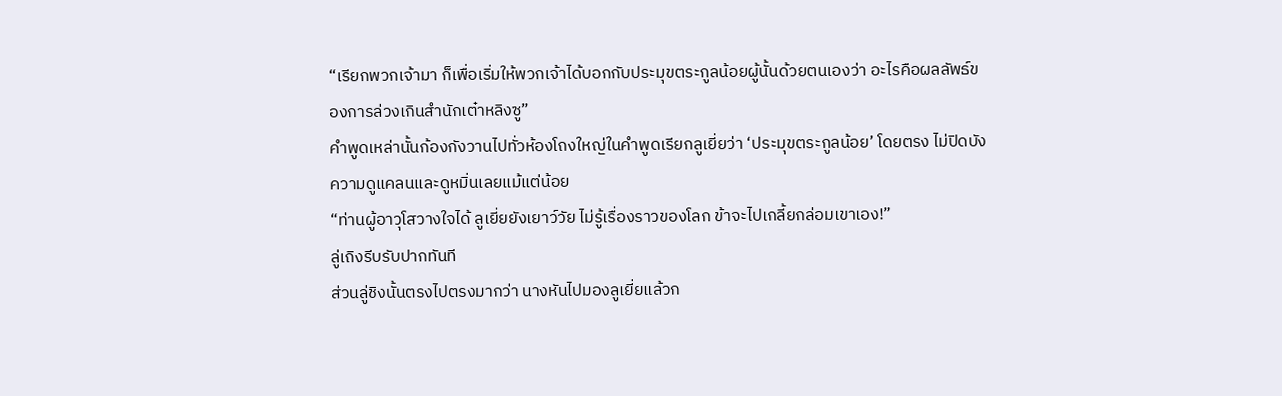“เรียกพวกเจ้ามา ก็เพื่อเริ่มให้พวกเจ้าได้บอกกับประมุขตระกูลน้อยผู้นั้นด้วยตนเองว่า อะไรคือผลลัพธ์ของการล่วงเกินสำนักเต๋าหลิงซู”
คำพูดเหล่านั้นก้องกังวานไปทั่วห้องโถงใหญ่ในคำพูดเรียกลูเยี่ยว่า ‘ประมุขตระกูลน้อย’ โดยตรง ไม่ปิดบังความดูแคลนและดูหมิ่นเลยแม้แต่น้อย
“ท่านผู้อาวุโสวางใจได้ ลูเยี่ยยังเยาว์วัย ไม่รู้เรื่องราวของโลก ข้าจะไปเกลี้ยกล่อมเขาเอง!”
ลู่เถิงรีบรับปากทันที
ส่วนลู่ชิงนั้นตรงไปตรงมากว่า นางหันไปมองลูเยี่ยแล้วก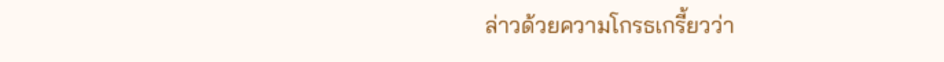ล่าวด้วยความโกรธเกรี้ยวว่า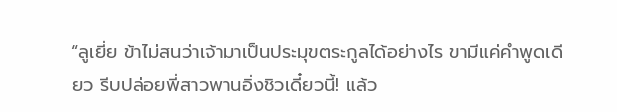“ลูเยี่ย ข้าไม่สนว่าเจ้ามาเป็นประมุขตระกูลได้อย่างไร ขามีแค่คำพูดเดียว รีบปล่อยพี่สาวพานอิ่งชิวเดี๋ยวนี้! แล้ว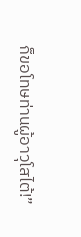ก็ขอโทษท่านผู้อาวุโสไต้!”